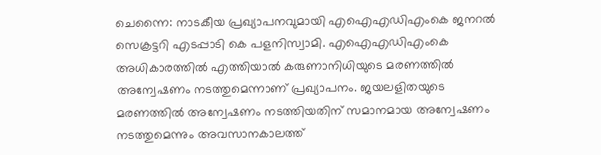ചെന്നൈ: നാടകീയ പ്രഖ്യാപനവുമായി എഐഎഡിഎംകെ ജനറൽ സെക്രട്ടറി എടപ്പാടി കെ പളനിസ്വാമി. എഐഎഡിഎംകെ അധികാരത്തിൽ എത്തിയാൽ കരുണാനിധിയുടെ മരണത്തിൽ അന്വേഷണം നടത്തുമെന്നാണ് പ്രഖ്യാപനം. ജയലളിതയുടെ മരണത്തിൽ അന്വേഷണം നടത്തിയതിന് സമാനമായ അന്വേഷണം നടത്തുമെന്നും അവസാനകാലത്ത്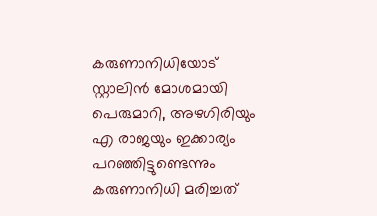കരുണാനിധിയോട് സ്റ്റാലിൻ മോശമായി പെരുമാറി, അഴഗിരിയും എ രാജയും ഇക്കാര്യം പറഞ്ഞിട്ടുണ്ടെന്നും കരുണാനിധി മരിച്ചത്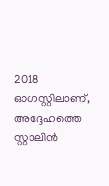2018 ഓഗസ്റ്റിലാണ്, അദ്ദേഹത്തെ സ്റ്റാലിൻ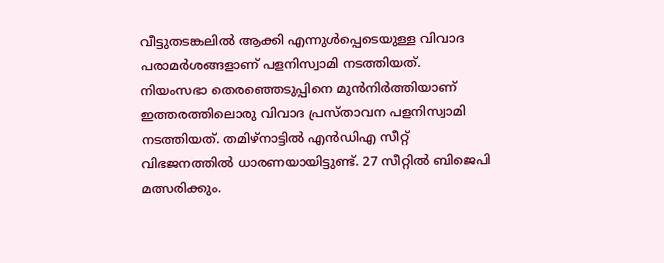വീട്ടുതടങ്കലിൽ ആക്കി എന്നുൾപ്പെടെയുള്ള വിവാദ പരാമർശങ്ങളാണ് പളനിസ്വാമി നടത്തിയത്.
നിയംസഭാ തെരഞ്ഞെടുപ്പിനെ മുൻനിർത്തിയാണ് ഇത്തരത്തിലൊരു വിവാദ പ്രസ്താവന പളനിസ്വാമി നടത്തിയത്. തമിഴ്നാട്ടിൽ എൻഡിഎ സീറ്റ് വിഭജനത്തിൽ ധാരണയായിട്ടുണ്ട്. 27 സീറ്റിൽ ബിജെപി മത്സരിക്കും.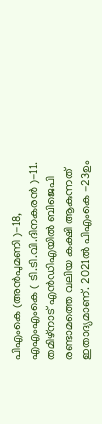പിഎംകെ (അൻപുമണി )-18, എഎംഎംകെ ( ടി.ടി.വി.ദിനകരൻ )-11. തമിഴ്നാട് എൻഡിഎയിൽ ബിജെപി രണ്ടാമത്തെ വലിയ കക്ഷി ആകുന്നത് ഇതാദ്യമാണ്. 2021ൽ പിഎംകെ -23ഉം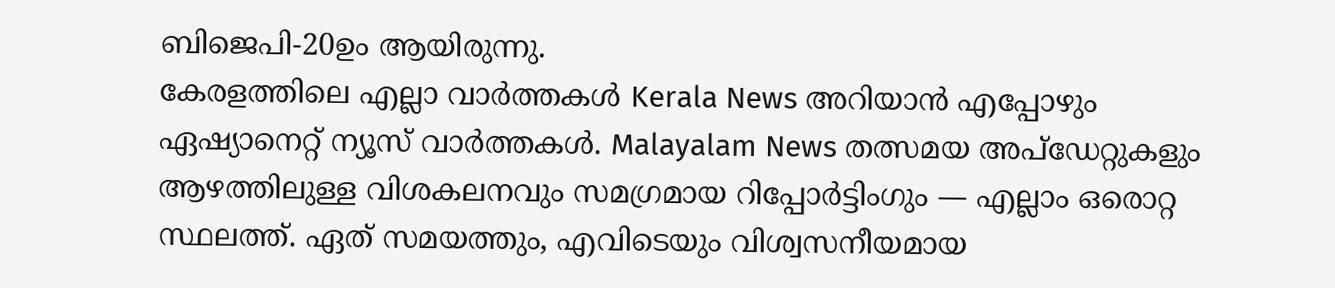ബിജെപി-20ഉം ആയിരുന്നു.
കേരളത്തിലെ എല്ലാ വാർത്തകൾ Kerala News അറിയാൻ എപ്പോഴും ഏഷ്യാനെറ്റ് ന്യൂസ് വാർത്തകൾ. Malayalam News തത്സമയ അപ്ഡേറ്റുകളും ആഴത്തിലുള്ള വിശകലനവും സമഗ്രമായ റിപ്പോർട്ടിംഗും — എല്ലാം ഒരൊറ്റ സ്ഥലത്ത്. ഏത് സമയത്തും, എവിടെയും വിശ്വസനീയമായ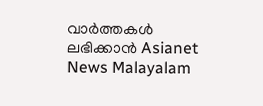വാർത്തകൾ ലഭിക്കാൻ Asianet News Malayalam